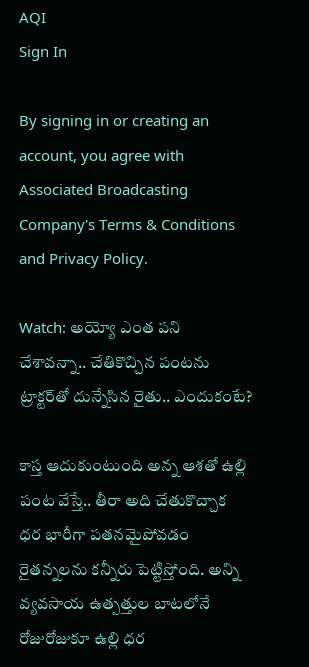AQI
Sign In

By signing in or creating an account, you agree with Associated Broadcasting Company's Terms & Conditions and Privacy Policy.

Watch: అయ్యో ఎంత పని చేశావన్నా.. చేతికొచ్చిన పంటను ట్రాక్టర్‌తో దున్నేసిన రైతు.. ఎందుకంటే?

కాస్త ఆదుకుంటుంది అన్న ఆశతో ఉల్లి పంట వేస్తే.. తీరా అది చేతుకొచ్చాక ధర భారీగా పతనమైపోవడం రైతన్నలను కన్నీరు పెట్టిస్తోంది. అన్ని వ్యవసాయ ఉత్పత్తుల బాటలోనే రోజురోజుకూ ఉల్లి ధర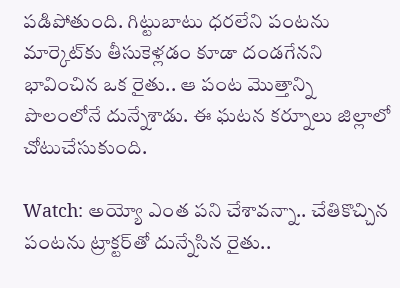పడిపోతుంది. గిట్టుబాటు ధరలేని పంటను మార్కెట్‌కు తీసుకెళ్లడం కూడా దండగేనని భావించిన ఒక రైతు.. ఆ పంట మొత్తాన్ని పొలంలోనే దున్నేశాడు. ఈ ఘటన కర్నూలు జిల్లాలో చోటుచేసుకుంది.

Watch: అయ్యో ఎంత పని చేశావన్నా.. చేతికొచ్చిన పంటను ట్రాక్టర్‌తో దున్నేసిన రైతు..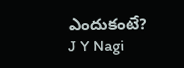ఎందుకంటే?
J Y Nagi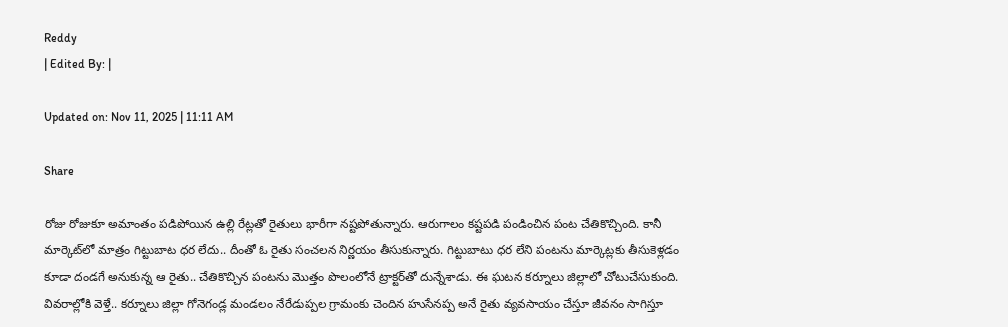Reddy
| Edited By: |

Updated on: Nov 11, 2025 | 11:11 AM

Share

రోజు రోజుకూ అమాంతం పడిపోయిన ఉల్లి రేట్లతో రైతులు భారీగా నష్టపోతున్నారు. ఆరుగాలం కష్టపడి పండించిన పంట చేతికొచ్చింది. కానీ మార్కెట్‌లో మాత్రం గిట్టుబాట ధర లేదు.. దీంతో ఓ రైతు సంచలన నిర్ణయం తీసుకున్నారు. గిట్టుబాటు ధర లేని పంటను మార్కెట్లకు తీసుకెళ్లడం కూడా దండగే అనుకున్న ఆ రైతు.. చేతికొచ్చిన పంటను మొత్తం పొలంలోనే ట్రాక్టర్‌తో దున్నేశాడు. ఈ ఘటన కర్నూలు జిల్లాలో చోటుచేసుకుంది. వివరాల్లోకి వెళ్తే.. కర్నూలు జిల్లా గోనెగండ్ల మండలం నేరేడుప్పల గ్రామంకు చెందిన హుసేనప్ప అనే రైతు వ్యవసాయం చేస్తూ జీవనం సాగిస్తూ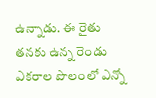ఉన్నాడు. ఈ రైతు తనకు ఉన్న రెండు ఎకరాల పొలంలో ఎన్నో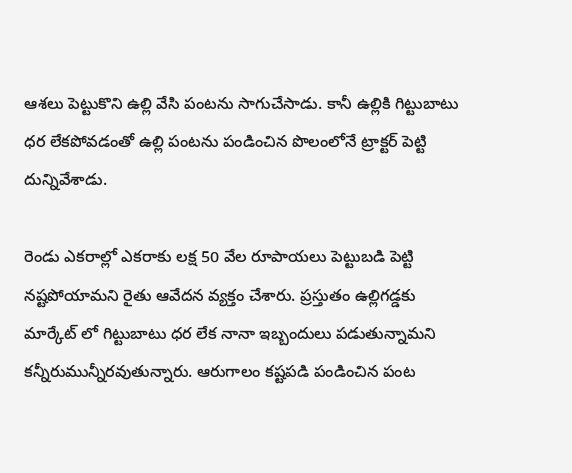ఆశలు పెట్టుకొని ఉల్లి వేసి పంటను సాగుచేసాడు. కానీ ఉల్లికి గిట్టుబాటు ధర లేకపోవడంతో ఉల్లి పంటను పండించిన పొలంలోనే ట్రాక్టర్ పెట్టి దున్నివేశాడు.

రెండు ఎకరాల్లో ఎకరాకు లక్ష 50 వేల రూపాయలు పెట్టుబడి పెట్టి నష్టపోయామని రైతు ఆవేదన వ్యక్తం చేశారు. ప్రస్తుతం ఉల్లిగడ్డకు మార్కేట్ లో గిట్టుబాటు ధర లేక నానా ఇబ్బందులు పడుతున్నామని కన్నీరుమున్నీరవుతున్నారు. ఆరుగాలం కష్టపడి పండించిన పంట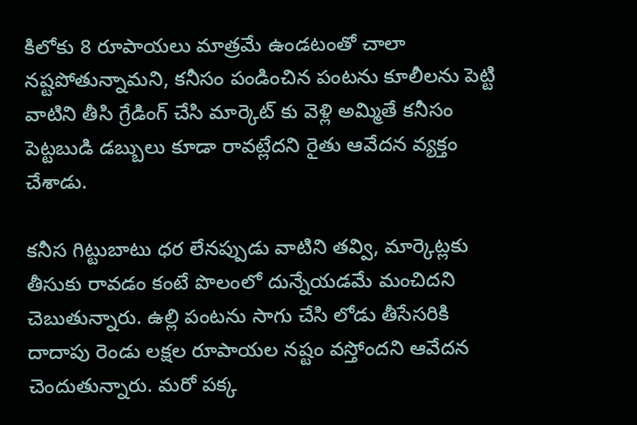కిలోకు 8 రూపాయలు మాత్రమే ఉండటంతో చాలా నష్టపోతున్నామని, కనీసం పండించిన పంటను కూలీలను పెట్టి వాటిని తీసి గ్రేడింగ్ చేసి మార్కెట్ కు వెళ్లి అమ్మితే కనీసం పెట్టబుడి డబ్బులు కూడా రావట్లేదని రైతు ఆవేదన వ్యక్తం చేశాడు.

కనీస గిట్టుబాటు ధర లేనప్పుడు వాటిని తవ్వి, మార్కెట్లకు తీసుకు రావడం కంటే పొలంలో దున్నేయడమే మంచిదని చెబుతున్నారు. ఉల్లి పంటను సాగు చేసి లోడు తీసేసరికి దాదాపు రెండు లక్షల రూపాయల నష్టం వస్తోందని ఆవేదన చెందుతున్నారు. మరో పక్క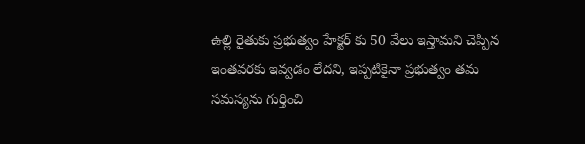ఉల్లి రైతుకు ప్రభుత్వం హేక్టర్ కు 50 వేలు ఇస్తామని చెప్పిన ఇంతవరకు ఇవ్వడం లేదని, ఇప్పటికైనా ప్రభుత్వం తమ సమస్యను గుర్తించి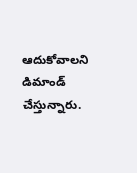ఆదుకోవాలని డిమాండ్ చేస్తున్నారు.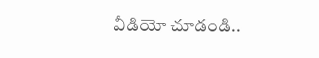వీడియో చూడండి..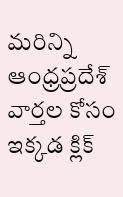మరిన్ని ఆంధ్రప్రదేశ్ వార్తల కోసం ఇక్కడ క్లిక్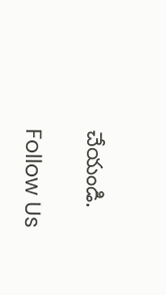చేయండి.

Follow Us